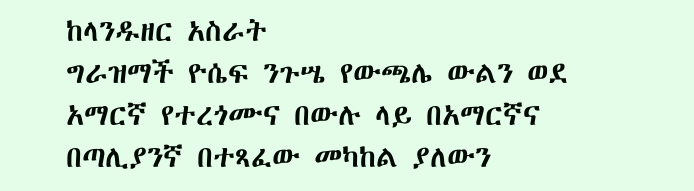ከላንዱዘር አስራት
ግራዝማች ዮሴፍ ንጉሤ የውጫሌ ውልን ወደ አማርኛ የተረጎሙና በውሉ ላይ በአማርኛና በጣሊያንኛ በተጻፈው መካከል ያለውን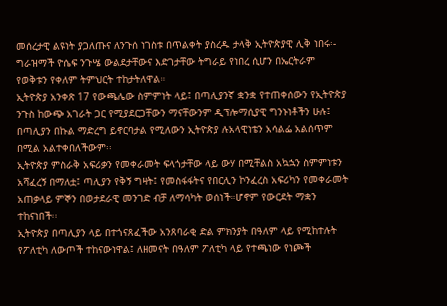መሰረታዊ ልዩነት ያጋለጡና ለንጉሰ ነገስቱ በጥልቀት ያስረዱ ታላቅ ኢትዮጵያዊ ሊቅ ነበሩ፡-
ግራዝማች ዮሴፍ ንጉሤ ውልደታቸውና እድገታቸው ትግራይ የነበረ ሲሆን በኤርትራም የወቅቱን የቀለም ትምህርት ተከታትለዋል።
ኢትዮጵያ አንቀጽ 17 የውጫሌው ስምምነት ላይ፤ በጣሊያንኛ ቋንቋ የተጠቀሰውን የኢትዮጵያ ንጉስ ከውጭ አገራት ጋር የሚያደርጋቸውን ማናቸውንም ዲፕሎማሲያዊ ግንኑነቶችን ሁሉ፤ በጣሊያን በኩል ማድረግ ይኖርባታል የሚለውን ኢትዮጵያ ሉአላዊነቴን አሳልፌ አልሰጥም በሚል አልተቀበለችውም፡፡
ኢትዮጵያ ምስራቅ አፍሪቃን የመቀራመት ፍላጎታቸው ላይ ውሃ በሚቸልስ አኳኋን ስምምነቱን አሻፈረኝ በማለቷ፤ ጣሊያን የቅኝ ግዛት፤ የመስፋፋትና የበርሊን ኮንፈረስ አፍሪካን የመቀራመት አጠቃላይ ምኞን በወታደራዊ መንገድ ብቻ ለማሳካት ወሰነች።ሆኖም የውርደት ማቋን ተከናነበች፡፡
ኢትዮጵያ በጣሊያን ላይ በተጎናጸፈችው አንጸባራቂ ድል ምክንያት በዓለም ላይ የሚከተሉት የፖለቲካ ለውጦች ተከናውነዋል፤ ለዘመናት በዓለም ፖለቲካ ላይ የተጫነው የነጮች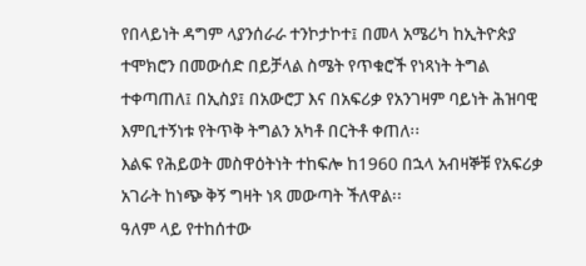የበላይነት ዳግም ላያንሰራራ ተንኮታኮተ፤ በመላ አሜሪካ ከኢትዮጵያ ተሞክሮን በመውሰድ በይቻላል ስሜት የጥቁሮች የነጻነት ትግል ተቀጣጠለ፤ በኢስያ፤ በአውሮፓ እና በአፍሪቃ የአንገዛም ባይነት ሕዝባዊ እምቢተኝነቱ የትጥቅ ትግልን አካቶ በርትቶ ቀጠለ፡፡
እልፍ የሕይወት መስዋዕትነት ተከፍሎ ከ1960 በኋላ አብዛኞቹ የአፍሪቃ አገራት ከነጭ ቅኝ ግዛት ነጻ መውጣት ችለዋል፡፡
ዓለም ላይ የተከሰተው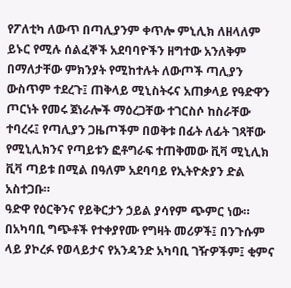የፖለቲካ ለውጥ በጣሊያንም ቀጥሎ ምኒሊክ ለዘላለም ይኑር የሚሉ ሰልፈኞች አደባባዮችን ዘግተው አንለቅም በማለታቸው ምክንያት የሚከተሉት ለውጦች ጣሊያን ውስጥም ተደረጉ፤ ጠቅላይ ሚኒስትሩና አጠቃላይ የዓድዋን ጦርነት የመሩ ጀነራሎች ማዕረጋቸው ተገርስሶ ከስራቸው ተባረሩ፤ የጣሊያን ጋዜጦችም በወቅቱ በፊት ለፊት ገጻቸው የሚኒሊክንና የጣይቱን ፎቶግራፍ ተጠቅመው ቪቫ ሚኒሊክ ቪቫ ጣይቱ በሚል በዓለም አደባባይ የኢትዮጵያን ድል አስተጋቡ።
ዓድዋ የዕርቅንና የይቅርታን ኃይል ያሳየም ጭምር ነው። በአካባቢ ግጭቶች የተቀያየሙ የግዛት መሪዎች፤ በንጉሱም ላይ ያኮረፉ የወላይታና የአንዳንድ አካባቢ ገዥዎችም፤ ቂምና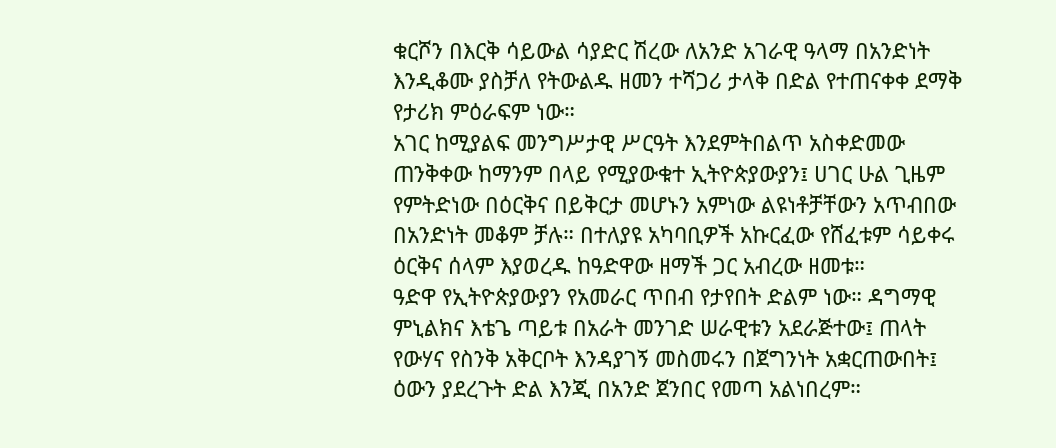ቁርሾን በእርቅ ሳይውል ሳያድር ሽረው ለአንድ አገራዊ ዓላማ በአንድነት እንዲቆሙ ያስቻለ የትውልዱ ዘመን ተሻጋሪ ታላቅ በድል የተጠናቀቀ ደማቅ የታሪክ ምዕራፍም ነው።
አገር ከሚያልፍ መንግሥታዊ ሥርዓት እንደምትበልጥ አስቀድመው ጠንቅቀው ከማንም በላይ የሚያውቁተ ኢትዮጵያውያን፤ ሀገር ሁል ጊዜም የምትድነው በዕርቅና በይቅርታ መሆኑን አምነው ልዩነቶቻቸውን አጥብበው በአንድነት መቆም ቻሉ። በተለያዩ አካባቢዎች አኩርፈው የሸፈቱም ሳይቀሩ ዕርቅና ሰላም እያወረዱ ከዓድዋው ዘማች ጋር አብረው ዘመቱ።
ዓድዋ የኢትዮጵያውያን የአመራር ጥበብ የታየበት ድልም ነው። ዳግማዊ ምኒልክና እቴጌ ጣይቱ በአራት መንገድ ሠራዊቱን አደራጅተው፤ ጠላት የውሃና የስንቅ አቅርቦት እንዳያገኝ መስመሩን በጀግንነት አቋርጠውበት፤ ዕውን ያደረጉት ድል እንጂ በአንድ ጀንበር የመጣ አልነበረም።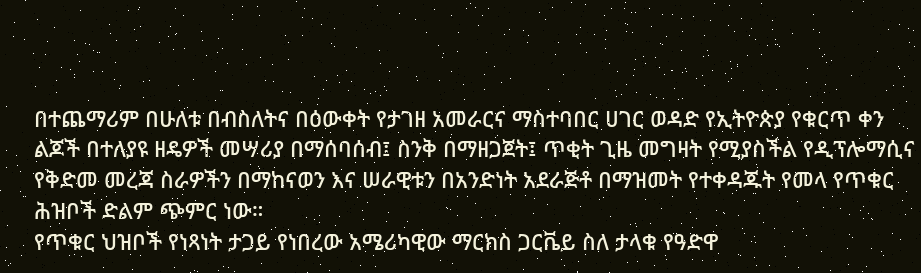በተጨማሪም በሁለቱ በብስለትና በዕውቀት የታገዘ አመራርና ማስተባበር ሀገር ወዳድ የኢትዮጵያ የቁርጥ ቀን ልጆች በተለያዩ ዘዴዎች መሣሪያ በማሰባሰብ፤ ስንቅ በማዘጋጀት፤ ጥቂት ጊዜ መግዛት የሚያስችል የዲፕሎማሲና የቅድመ መረጃ ስራዎችን በማከናወን እና ሠራዊቱን በአንድነት አደራጅቶ በማዝመት የተቀዳጁት የመላ የጥቁር ሕዝቦች ድልም ጭምር ነው።
የጥቁር ህዝቦች የነጻነት ታጋይ የነበረው አሜሪካዊው ማርክስ ጋርቬይ ስለ ታላቁ የዓድዋ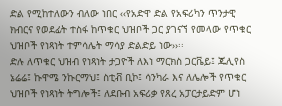ድል የሚከተለውን ብለው ነበር ‹‹የአድዋ ድል የአፍሪካን ጥንታዊ ክብርና የወደፊት ተስፋ ከጥቁር ህዝቦች ጋር ያገናኘ የመላው የጥቁር ህዝቦች የነጻነት ተምሳሌት ማሳያ ድልድይ ነው››፡፡
ድሉ ለጥቁር ህዝብ የነጻነት ታጋዮች ለእነ ማርክስ ጋርቬይ፤ ጁሊየስ ኔሬሬ፤ ኩዋሜ ንኩርማህ፤ ስቲቭ ቢኮ፤ ሳንካራ እና ለሌሎች የጥቁር ህዝቦች የነጻነት ትግሎች፤ ለደቡብ አፍሪቃ የጸረ አፓርታይድም ሆነ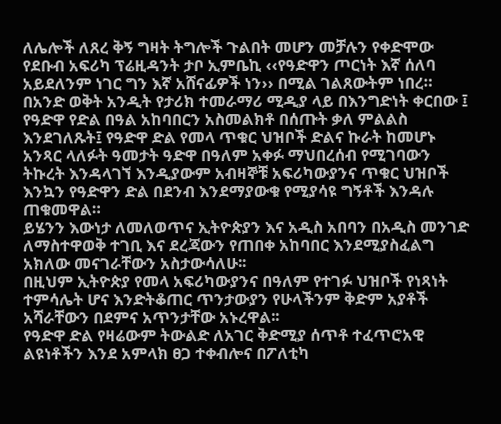ለሌሎች ለጸረ ቅኝ ግዛት ትግሎች ጉልበት መሆን መቻሉን የቀድሞው የደቡብ አፍሪካ ፕሬዚዳንት ታቦ ኢምቤኪ ‹‹የዓድዋን ጦርነት እኛ ሰለባ አይደለንም ነገር ግን እኛ አሸናፊዎች ነን›› በሚል ገልጸውትም ነበረ።
በአንድ ወቅት አንዲት የታሪክ ተመራማሪ ሚዲያ ላይ በእንግድነት ቀርበው ፤ የዓድዋ የድል በዓል አከባበርን አስመልክቶ በሰጡት ቃለ ምልልስ እንደገለጹት፤ የዓድዋ ድል የመላ ጥቁር ህዝቦች ድልና ኩራት ከመሆኑ አንጻር ላለፉት ዓመታት ዓድዋ በዓለም አቀፉ ማህበረሰብ የሚገባውን ትኩረት እንዳላገኘ እንዲያውም አብዛኞቹ አፍሪካውያንና ጥቁር ህዝቦች እንኳን የዓድዋን ድል በደንብ እንደማያውቁ የሚያሳዩ ግኝቶች እንዳሉ ጠቁመዋል።
ይሄንን እውነታ ለመለወጥና ኢትዮጵያን እና አዲስ አበባን በአዲስ መንገድ ለማስተዋወቅ ተገቢ እና ደረጃውን የጠበቀ አከባበር እንደሚያስፈልግ አክለው መናገራቸውን አስታውሳለሁ፡፡
በዚህም ኢትዮጵያ የመላ አፍሪካውያንና በዓለም የተገፉ ህዝቦች የነጻነት ተምሳሌት ሆና እንድትቆጠር ጥንታውያን የሁላችንም ቅድም አያቶች አሻራቸውን በደምና አጥንታቸው አኑረዋል፡፡
የዓድዋ ድል የዛሬውም ትውልድ ለአገር ቅድሚያ ሰጥቶ ተፈጥሮአዊ ልዩነቶችን እንደ አምላክ ፀጋ ተቀብሎና በፖለቲካ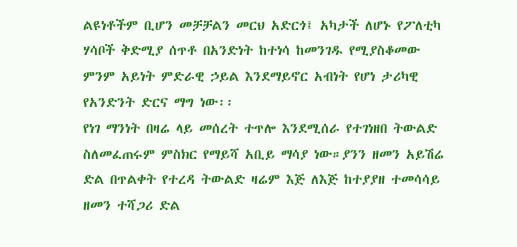ልዩነቶችም ቢሆን መቻቻልን መርህ አድርጎ፤ አካታች ለሆኑ የፖለቲካ ሃሳቦች ቅድሚያ ሰጥቶ በአንድነት ከተነሳ ከመንገዱ የሚያስቆመው ምንም አይነት ምድራዊ ኃይል እንደማይኖር አብነት የሆነ ታሪካዊ የአንድንት ድርና ማግ ነው፡፡
የነገ ማንነት በዛሬ ላይ መሰረት ተጥሎ እንደሚሰራ የተገነዘበ ትውልድ ስለመፈጠሩም ምስክር የማይሻ አቢይ ማሳያ ነው።ያንን ዘመን አይሽሬ ድል በጥልቀት የተረዳ ትውልድ ዛሬም እጅ ለእጅ ከተያያዘ ተመሳሳይ ዘመን ተሻጋሪ ድል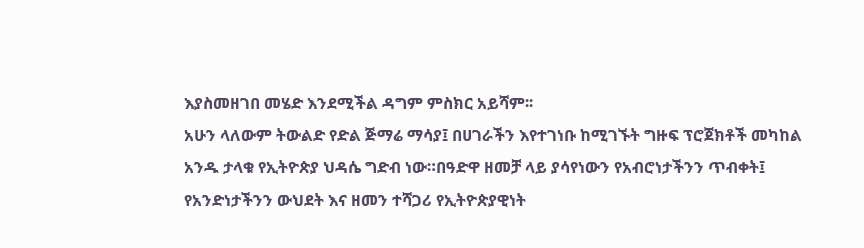እያስመዘገበ መሄድ እንደሚችል ዳግም ምስክር አይሻም፡፡
አሁን ላለውም ትውልድ የድል ጅማሬ ማሳያ፤ በሀገራችን እየተገነቡ ከሚገኙት ግዙፍ ፕሮጀክቶች መካከል አንዱ ታላቁ የኢትዮጵያ ህዳሴ ግድብ ነው።በዓድዋ ዘመቻ ላይ ያሳየነውን የአብሮነታችንን ጥብቀት፤ የአንድነታችንን ውህደት እና ዘመን ተሻጋሪ የኢትዮጵያዊነት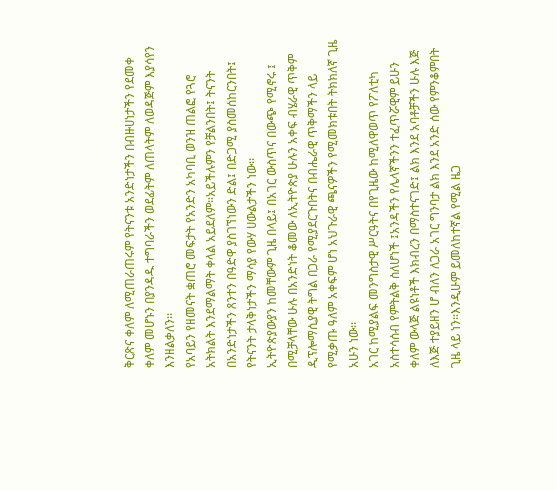ቅርጽና ቀለም ለሚጠራጠሩም የትናንቱ አንድነታችን በብዙሀነታችን የደመቀ ቀለም መሆኑን በያንዳዱ ተግባራችን ወደፊትም ለጠላትም ለወዳጅም እያሳየን እንዘልቃለን፡፡
የአባይን የዘመናት ቋጠሮ መፍታት የአንድን አካባቢ ወንዝ ጠልፎ የጓሮ አትክልት እንደማልማት ቀላል አይደለም።አይችሉምን የቻልንበት፤ ትናንት በአንድነታችን ጸንተን በዓድዋ ያስገኘነውን ድል፤ በድጋሚ ያስመሰከርንበት፤ የትናንት ታላቅነታችን ማሳያ የውሃ ሀውልታችን ነው፡፡
ኢትዮጵያውያን ከመቸውም ጊዜ በላይ፤ በአገር ውስጥና በውጭ የሚኖሩ ፤ በሚቻላቸው ሁሉ በአንድነት ቆመው ለኢትዮጵያ ሁሉን አቀፍ ብሄራዊ ጥቅም ዲፕሎማሲያዊ ትግል በጋራ የሚያደርጉበትና በብሔራዊ ጥቅማችን ላይ የሚቃጡ ዓለም አቀፍም ሆነ አህጉራዊ ጫናዎችን የሚመክቱበት ትክክለኛ ጊዜ አሁን ነው፡፡
አገር ከሚያልፍ መንግስታዊ ሥርዓትና በየጊዜው ከሚለዋወጥ የፖለቲካ አስተሳሰብ የምትልቅ ስለሆነች ፤አንዳችን የሌላኛችንን ተፈጥሯዊም ይሁን ቀለም ውላጅ ልዩነቶች እክብረን በማስተናገድ፤ ልክ እንደ አባቶቻችን ሁሉ እጅ ለእጅ ተያይዘን ሆ ብለን ለጋራ አገር ግንባታ ልክ እንደ አንድ ሰው የምንቆምበት ጊዜ ላይ ነን።እንዲሁም ይመለከተኛል የሚል ዜጋ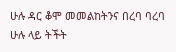ሁሉ ዳር ቆሞ መመልከትንና በረባ ባረባ ሁሉ ላይ ትችት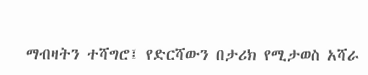ማብዛትን ተሻግሮ፤ የድርሻውን በታሪክ የሚታወስ አሻራ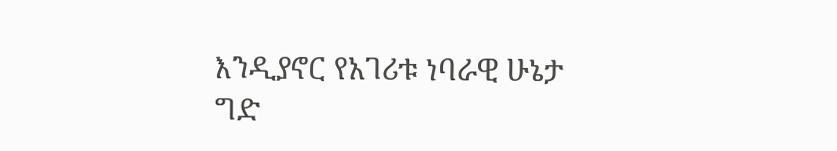እንዲያኖር የአገሪቱ ነባራዊ ሁኔታ ግድ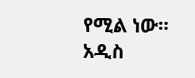የሚል ነው።
አዲስ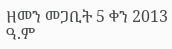ዘመን መጋቢት 5 ቀን 2013 ዓ.ም